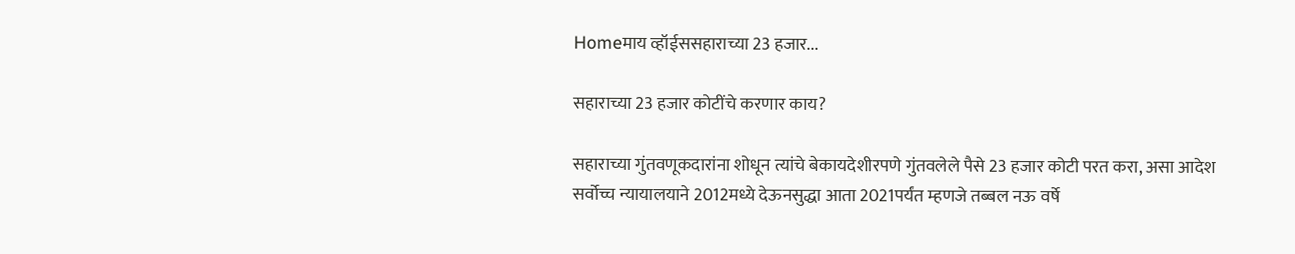Homeमाय व्हॉईससहाराच्या 23 हजार...

सहाराच्या 23 हजार कोटींचे करणार काय?

सहाराच्या गुंतवणूकदारांना शोधून त्यांचे बेकायदेशीरपणे गुंतवलेले पैसे 23 हजार कोटी परत करा, असा आदेश सर्वोच्च न्यायालयाने 2012मध्ये देऊनसुद्धा आता 2021पर्यंत म्हणजे तब्बल नऊ वर्षे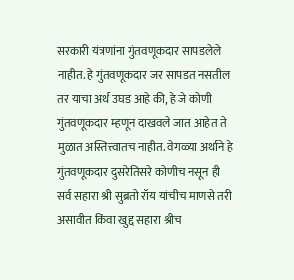सरकारी यंत्रणांना गुंतवणूकदार सापडलेले नाहीत. हे गुंतवणूकदार जर सापडत नसतील तर याचा अर्थ उघड आहे की, हे जे कोणी गुंतवणूकदार म्हणून दाखवले जात आहेत ते मुळात अस्तित्त्वातच नाहीत. वेगळ्या अर्थाने हे गुंतवणूकदार दुसरेतिसरे कोणीच नसून ही सर्व सहारा श्री सुब्रतो रॉय यांचीच माणसे तरी असावीत किंवा खुद्द सहारा श्रीच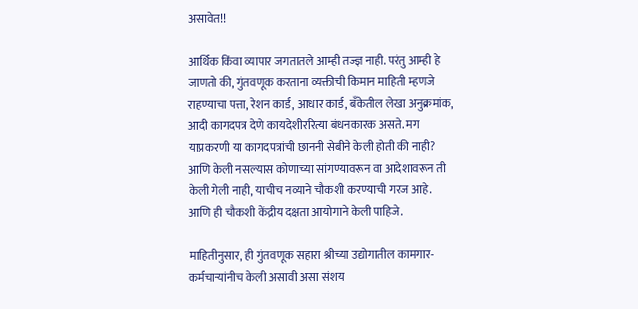असावेत!!

आर्थिक किंवा व्यापार जगतातले आम्ही तज्ज्ञ नाही. परंतु आम्ही हे जाणतो की, गुंतवणूक करताना व्यक्तीची किमान माहिती म्हणजे राहण्याचा पत्ता, रेशन कार्ड, आधार कार्ड, बँकेतील लेखा अनुक्रमांक, आदी कागदपत्र देणे कायदेशीररित्या बंधनकारक असते. मग याप्रकरणी या कागदपत्रांची छाननी सेबीने केली होती की नाही? आणि केली नसल्यास कोणाच्या सांगण्यावरून वा आदेशावरून ती केली गेली नाही, याचीच नव्याने चौकशी करण्याची गरज आहे. आणि ही चौकशी केंद्रीय दक्षता आयोगाने केली पाहिजे.

माहितीनुसार, ही गुंतवणूक सहारा श्रीच्या उद्योगातील कामगार-कर्मचाऱ्यांनीच केली असावी असा संशय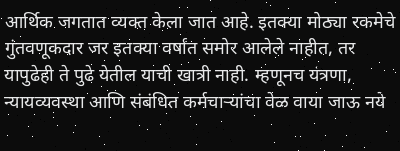आर्थिक जगतात व्यक्त केला जात आहे. इतक्या मोठ्या रकमेचे गुंतवणूकदार जर इतक्या वर्षांत समोर आलेले नाहीत, तर यापुढेही ते पुढे येतील याची खात्री नाही. म्हणूनच यंत्रणा, न्यायव्यवस्था आणि संबंधित कर्मचाऱ्यांचा वेळ वाया जाऊ नये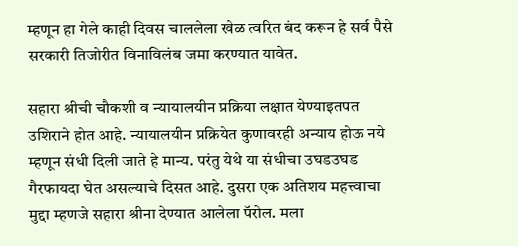म्हणून हा गेले काही दिवस चाललेला खेळ त्वरित बंद करून हे सर्व पैसे सरकारी तिजोरीत विनाविलंब जमा करण्यात यावेत.

सहारा श्रीची चौकशी व न्यायालयीन प्रक्रिया लक्षात येण्याइतपत उशिराने होत आहे. न्यायालयीन प्रक्रियेत कुणावरही अन्याय होऊ नये म्हणून संधी दिली जाते हे मान्य. परंतु येथे या संधीचा उघडउघड गैरफायदा घेत असल्याचे दिसत आहे. दुसरा एक अतिशय महत्त्वाचा मुद्दा म्हणजे सहारा श्रीना देण्यात आलेला पॅरोल. मला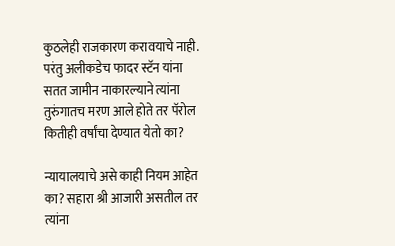कुठलेही राजकारण करावयाचे नाही. परंतु अलीकडेच फादर स्टॅन यांना सतत जामीन नाकारल्याने त्यांना तुरुंगातच मरण आले होते तर पॅरोल कितीही वर्षांचा देण्यात येतो का?

न्यायालयाचे असे काही नियम आहेत का? सहारा श्री आजारी असतील तर त्यांना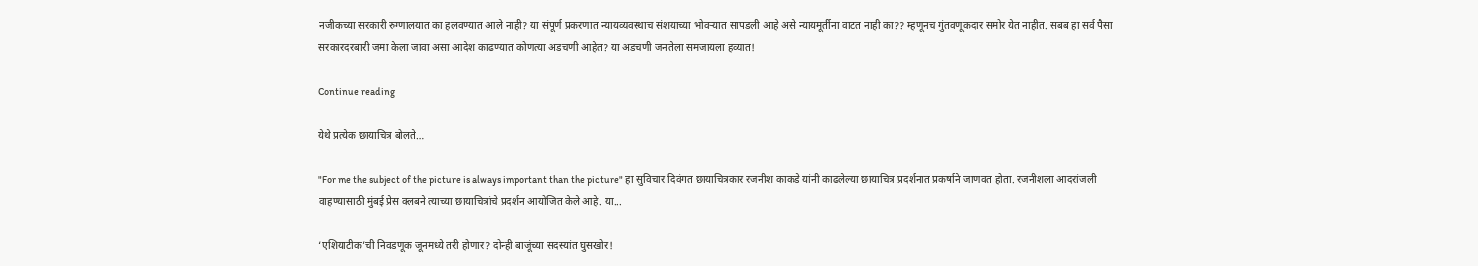नजीकच्या सरकारी रुग्णालयात का हलवण्यात आले नाही? या संपूर्ण प्रकरणात न्यायव्यवस्थाच संशयाच्या भोवऱ्यात सापडली आहे असे न्यायमूर्तीना वाटत नाही का?? म्हणूनच गुंतवणूकदार समोर येत नाहीत. सबब हा सर्व पैसा सरकारदरबारी जमा केला जावा असा आदेश काढण्यात कोणत्या अडचणी आहेत? या अडचणी जनतेला समजायला हव्यात!

Continue reading

येथे प्रत्येक छायाचित्र बोलते…

"For me the subject of the picture is always important than the picture" हा सुविचार दिवंगत छायाचित्रकार रजनीश काकडे यांनी काढलेल्या छायाचित्र प्रदर्शनात प्रकर्षाने जाणवत होता. रजनीशला आदरांजली वाहण्यासाठी मुंबई प्रेस क्लबने त्याच्या छायाचित्रांचे प्रदर्शन आयोजित केले आहे. या...

‘एशियाटीक’ची निवडणूक जूनमध्ये तरी होणार? दोन्ही बाजूंच्या सदस्यांत घुसखोर!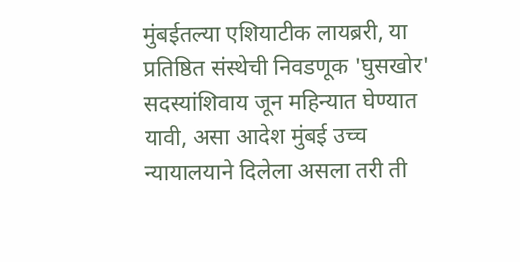मुंबईतल्या एशियाटीक लायब्ररी, या प्रतिष्ठित संस्थेची निवडणूक 'घुसखोर' सदस्यांशिवाय जून महिन्यात घेण्यात यावी, असा आदेश मुंबई उच्च न्यायालयाने दिलेला असला तरी ती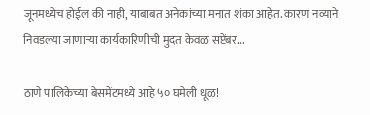जूनमध्येच होईल की नाही, याबाबत अनेकांच्या मनात शंका आहेत. कारण नव्याने निवडल्या जाणाऱ्या कार्यकारिणीची मुदत केवळ सप्टेंबर...

ठाणे पालिकेच्या बेसमेंटमध्ये आहे ५० घमेली धूळ!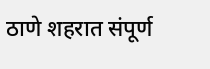ठाणे शहरात संपूर्ण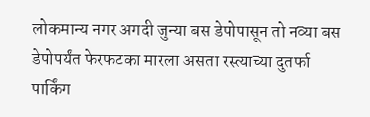लोकमान्य नगर अगदी जुन्या बस डेपोपासून तो नव्या बस डेपोपर्यंत फेरफटका मारला असता रस्त्याच्या दुतर्फा पार्किंग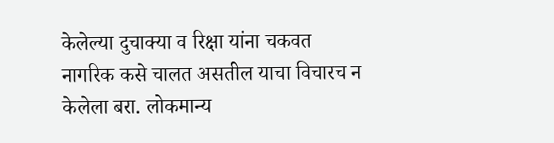केलेल्या दुचाक्या व रिक्षा यांना चकवत नागरिक कसे चालत असतील याचा विचारच न केलेला बरा. लोकमान्य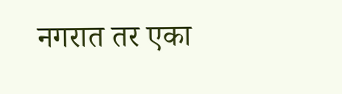नगरात तर एका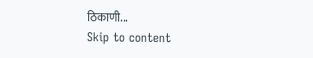ठिकाणी...
Skip to content